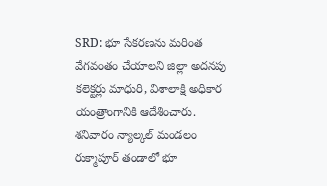SRD: భూ సేకరణను మరింత వేగవంతం చేయాలని జిల్లా అదనపు కలెక్టర్లు మాధురి, విశాలాక్షి అధికార యంత్రాంగానికి ఆదేశించారు. శనివారం న్యాల్కల్ మండలం రుక్మాపూర్ తండాలో భూ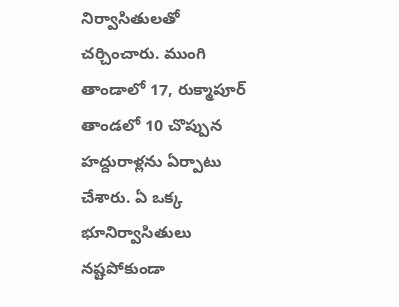నిర్వాసితులతో చర్చించారు. ముంగి తాండాలో 17, రుక్మాపూర్ తాండలో 10 చొప్పున హద్దురాళ్లను ఏర్పాటు చేశారు. ఏ ఒక్క భూనిర్వాసితులు నష్టపోకుండా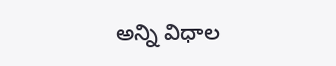అన్ని విధాల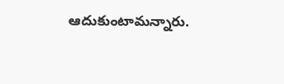ఆదుకుంటామన్నారు.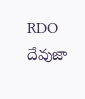RDO దేవుజా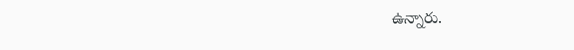ఉన్నారు.